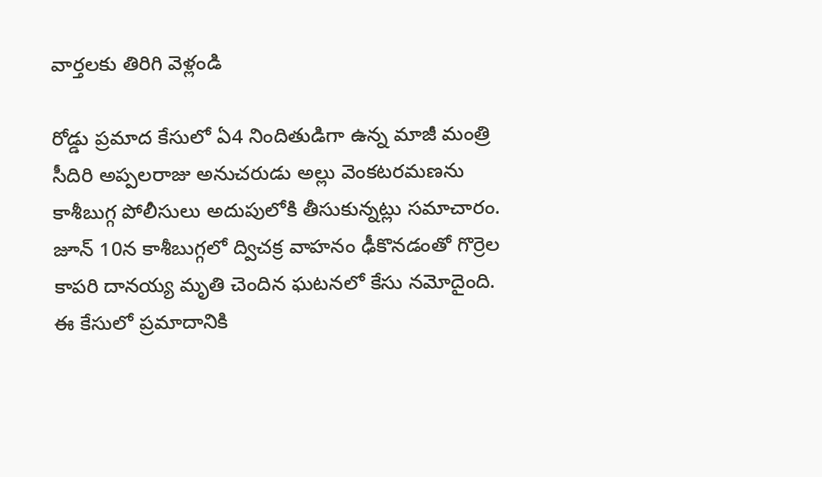వార్తలకు తిరిగి వెళ్లండి

రోడ్డు ప్రమాద కేసులో ఏ4 నిందితుడిగా ఉన్న మాజీ మంత్రి సీదిరి అప్పలరాజు అనుచరుడు అల్లు వెంకటరమణను కాశీబుగ్గ పోలీసులు అదుపులోకి తీసుకున్నట్లు సమాచారం.
జూన్ 10న కాశీబుగ్గలో ద్విచక్ర వాహనం ఢీకొనడంతో గొర్రెల కాపరి దానయ్య మృతి చెందిన ఘటనలో కేసు నమోదైంది. ఈ కేసులో ప్రమాదానికి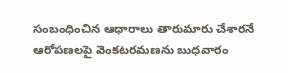సంబంధించిన ఆధారాలు తారుమారు చేశారనే ఆరోపణలపై వెంకటరమణను బుధవారం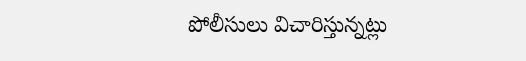పోలీసులు విచారిస్తున్నట్లు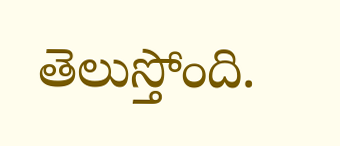తెలుస్తోంది.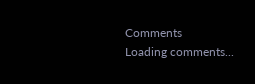Comments
Loading comments...